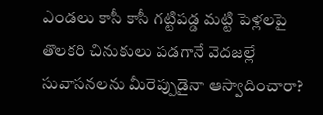ఎండలు కాసీ కాసీ గట్టిపడ్డ మట్టి పెళ్లలపై తొలకరి చినుకులు పడగానే వెదజల్లే సువాసనలను మీరెప్పుడైనా ఆస్వాదించారా?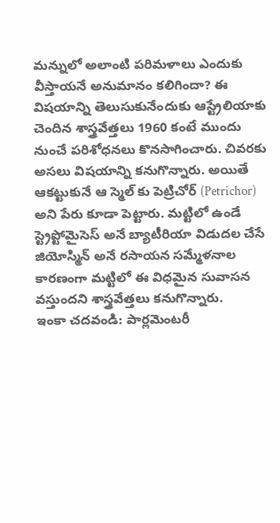మన్నులో అలాంటి పరిమళాలు ఎందుకు వీస్తాయనే అనుమానం కలిగిందా? ఈ విషయాన్ని తెలుసుకునేందుకు ఆస్ట్రేలియాకు చెందిన శాస్త్రవేత్తలు 1960 కంటే ముందు నుంచే పరిశోధనలు కొనసాగించారు. చివరకు అసలు విషయాన్ని కనుగొన్నారు. అయితే ఆకట్టుకునే ఆ స్మెల్ కు పెట్రిచోర్ (Petrichor) అని పేరు కూడా పెట్టారు. మట్టిలో ఉండే స్ట్రెప్టోమైసెస్ అనే బ్యాటీరియా విడుదల చేసే జియోస్మిన్ అనే రసాయన సమ్మేళనాల కారణంగా మట్టిలో ఈ విధమైన సువాసన వస్తుందని శాస్త్రవేత్తలు కనుగొన్నారు.
ఇంకా చదవండి: పార్లమెంటరీ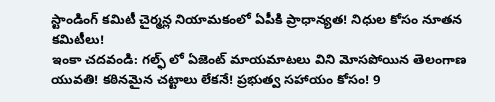స్టాండింగ్ కమిటీ చైర్మన్ల నియామకంలో ఏపీకి ప్రాధాన్యత! నిధుల కోసం నూతన కమిటీలు!
ఇంకా చదవండి: గల్ఫ్ లో ఏజెంట్ మాయమాటలు విని మోసపోయిన తెలంగాణ యువతి! కఠినమైన చట్టాలు లేకనే! ప్రభుత్వ సహాయం కోసం! 9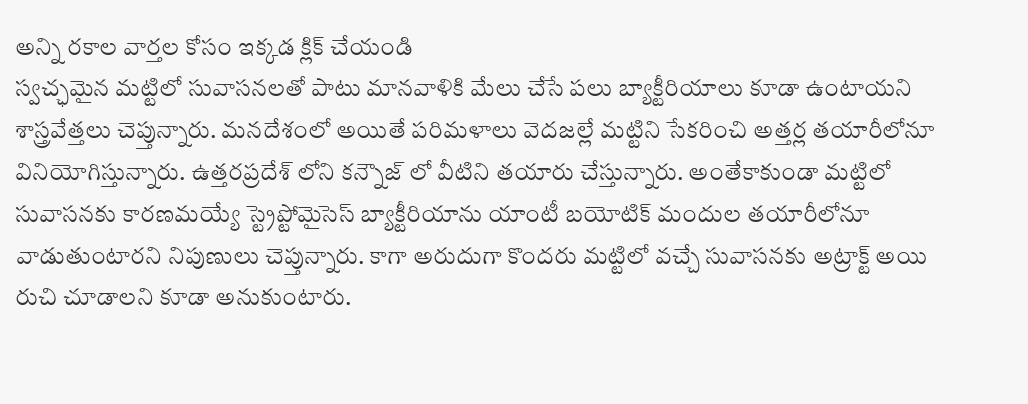అన్ని రకాల వార్తల కోసం ఇక్కడ క్లిక్ చేయండి
స్వచ్ఛమైన మట్టిలో సువాసనలతో పాటు మానవాళికి మేలు చేసే పలు బ్యాక్టీరియాలు కూడా ఉంటాయని శాస్త్రవేత్తలు చెప్తున్నారు. మనదేశంలో అయితే పరిమళాలు వెదజల్లే మట్టిని సేకరించి అత్తర్ల తయారీలోనూ వినియోగిస్తున్నారు. ఉత్తరప్రదేశ్ లోని కన్నౌజ్ లో వీటిని తయారు చేస్తున్నారు. అంతేకాకుండా మట్టిలో సువాసనకు కారణమయ్యే స్ట్రెప్టోమైసెస్ బ్యాక్టీరియాను యాంటీ బయోటిక్ మందుల తయారీలోనూ వాడుతుంటారని నిపుణులు చెప్తున్నారు. కాగా అరుదుగా కొందరు మట్టిలో వచ్చే సువాసనకు అట్రాక్ట్ అయి రుచి చూడాలని కూడా అనుకుంటారు.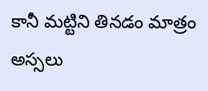కానీ మట్టిని తినడం మాత్రం అస్సలు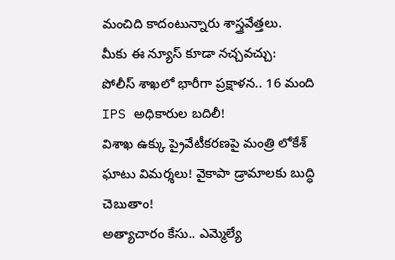మంచిది కాదంటున్నారు శాస్త్రవేత్తలు.
మీకు ఈ న్యూస్ కూడా నచ్చవచ్చు:
పోలీస్ శాఖలో భారీగా ప్రక్షాళన.. 16 మంది IPS అధికారుల బదిలీ!
విశాఖ ఉక్కు ప్రైవేటీకరణపై మంత్రి లోకేశ్ ఘాటు విమర్శలు! వైకాపా డ్రామాలకు బుద్ధి చెబుతాం!
అత్యాచారం కేసు.. ఎమ్మెల్యే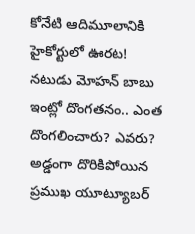కోనేటి ఆదిమూలానికి హైకోర్టులో ఊరట!
నటుడు మోహన్ బాబు ఇంట్లో దొంగతనం.. ఎంత దొంగలించారు? ఎవరు?
అడ్డంగా దొరికిపోయిన ప్రముఖ యూట్యూబర్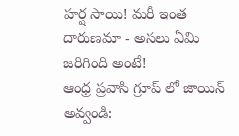హర్ష సాయి! మరీ ఇంత దారుణమా - అసలు ఏమి జరిగింది అంటే!
ఆంధ్ర ప్రవాసి గ్రూప్ లో జాయిన్ అవ్వండి: